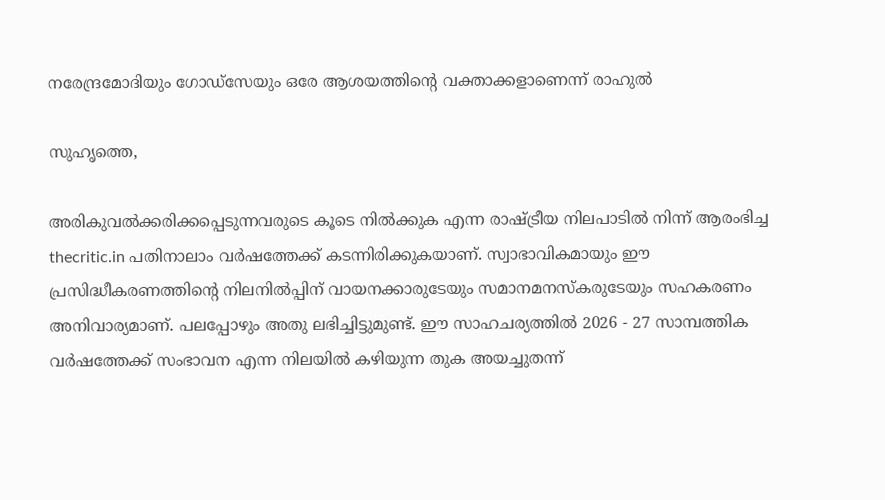നരേന്ദ്രമോദിയും ഗോഡ്സേയും ഒരേ ആശയത്തിന്റെ വക്താക്കളാണെന്ന് രാഹുല്‍

സുഹൃത്തെ,

അരികുവല്‍ക്കരിക്കപ്പെടുന്നവരുടെ കൂടെ നില്‍ക്കുക എന്ന രാഷ്ട്രീയ നിലപാടില്‍ നിന്ന് ആരംഭിച്ച thecritic.in പതിനാലാം വര്‍ഷത്തേക്ക് കടന്നിരിക്കുകയാണ്. സ്വാഭാവികമായും ഈ പ്രസിദ്ധീകരണത്തിന്റെ നിലനില്‍പ്പിന് വായനക്കാരുടേയും സമാനമനസ്‌കരുടേയും സഹകരണം അനിവാര്യമാണ്. പലപ്പോഴും അതു ലഭിച്ചിട്ടുമുണ്ട്. ഈ സാഹചര്യത്തില്‍ 2026 - 27 സാമ്പത്തിക വര്‍ഷത്തേക്ക് സംഭാവന എന്ന നിലയില്‍ കഴിയുന്ന തുക അയച്ചുതന്ന്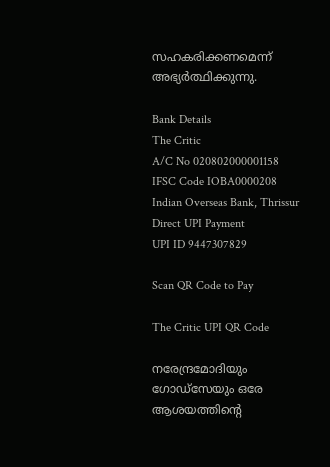സഹകരിക്കണമെന്ന് അഭ്യര്‍ത്ഥിക്കുന്നു.

Bank Details
The Critic
A/C No 020802000001158
IFSC Code IOBA0000208
Indian Overseas Bank, Thrissur
Direct UPI Payment
UPI ID 9447307829

Scan QR Code to Pay

The Critic UPI QR Code

നരേന്ദ്രമോദിയും ഗോഡ്സേയും ഒരേ ആശയത്തിന്റെ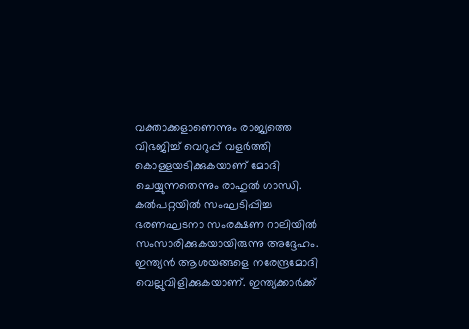വക്താക്കളാണെന്നും രാജ്യത്തെ വിഭജിച്ച് വെറുപ്പ് വളര്‍ത്തി കൊള്ളയടിക്കുകയാണ് മോദി ചെയ്യുന്നതെന്നും രാഹുല്‍ ഗാന്ധി. കല്‍പറ്റയില്‍ സംഘടിപ്പിച്ച ഭരണഘടനാ സംരക്ഷണ റാലിയില്‍ സംസാരിക്കുകയായിരുന്നു അദ്ദേഹം. ഇന്ത്യന്‍ ആശയങ്ങളെ നരേന്ദ്രമോദി വെല്ലുവിളിക്കുകയാണ്. ഇന്ത്യക്കാര്‍ക്ക്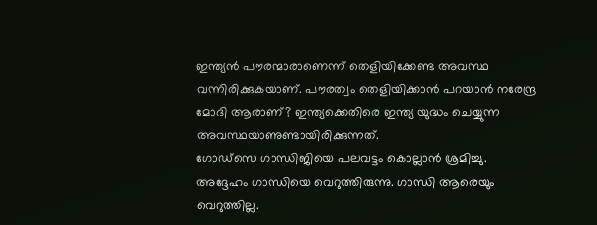ഇന്ത്യന്‍ പൗരന്മാരാണെന്ന് തെളിയിക്കേണ്ട അവസ്ഥ വന്നിരിക്കുകയാണ്. പൗരത്വം തെളിയിക്കാന്‍ പറയാന്‍ നരേന്ദ്ര മോദി ആരാണ്? ഇന്ത്യക്കെതിരെ ഇന്ത്യ യുദ്ധം ചെയ്യുന്ന അവസ്ഥയാണുണ്ടായിരിക്കുന്നത്.
ഗോഡ്‌സെ ഗാന്ധിജിയെ പലവട്ടം കൊല്ലാന്‍ ശ്രമിച്ചു. അദ്ദേഹം ഗാന്ധിയെ വെറുത്തിരുന്നു. ഗാന്ധി ആരെയും വെറുത്തില്ല.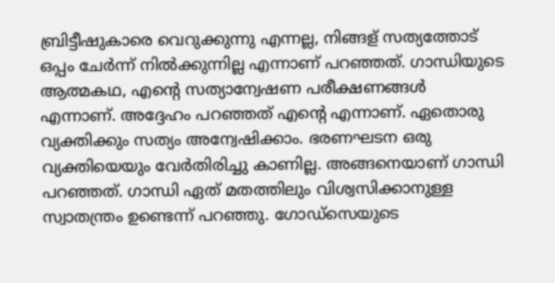ബ്രിട്ടീഷുകാരെ വെറുക്കുന്നു എന്നല്ല, നിങ്ങള് സത്യത്തോട് ഒപ്പം ചേര്‍ന്ന് നില്‍ക്കുന്നില്ല എന്നാണ് പറഞ്ഞത്. ഗാന്ധിയുടെ ആത്മകഥ, എന്റെ സത്യാന്വേഷണ പരീക്ഷണങ്ങള്‍ എന്നാണ്. അദ്ദേഹം പറഞ്ഞത് എന്റെ എന്നാണ്. ഏതൊരു വ്യക്തിക്കും സത്യം അന്വേഷിക്കാം. ഭരണഘടന ഒരു വ്യക്തിയെയും വേര്‍തിരിച്ചു കാണില്ല. അങ്ങനെയാണ് ഗാന്ധി പറഞ്ഞത്. ഗാന്ധി ഏത് മതത്തിലും വിശ്വസിക്കാനുള്ള സ്വാതന്ത്രം ഉണ്ടെന്ന് പറഞ്ഞു. ഗോഡ്‌സെയുടെ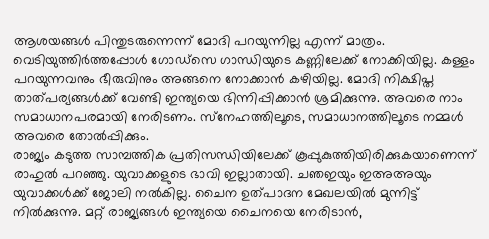ആശയങ്ങള്‍ പിന്തുടരുന്നെന്ന് മോദി പറയുന്നില്ല എന്ന് മാത്രം. വെടിയുത്തിര്‍ത്തപ്പോള്‍ ഗോഡ്‌സെ ഗാന്ധിയുടെ കണ്ണിലേക്ക് നോക്കിയില്ല. കള്ളം പറയുന്നവനും ഭീരുവിനും അങ്ങനെ നോക്കാന്‍ കഴിയില്ല. മോദി നിക്ഷിപ്ത താത്പര്യങ്ങള്‍ക്ക് വേണ്ടി ഇന്ത്യയെ ഭിന്നിപ്പിക്കാന്‍ ശ്രമിക്കുന്നു. അവരെ നാം സമാധാനപരമായി നേരിടണം. സ്‌നേഹത്തിലൂടെ, സമാധാനത്തിലൂടെ നമ്മള്‍ അവരെ തോല്‍പ്പിക്കും.
രാജ്യം കടുത്ത സാമ്പത്തിക പ്രതിസന്ധിയിലേക്ക് കൂപ്പുകുത്തിയിരിക്കുകയാണെന്ന് രാഹുല്‍ പറഞ്ഞു. യുവാക്കളുടെ ഭാവി ഇല്ലാതായി. ചഞഇയും ഇഅഅയും യുവാക്കള്‍ക്ക് ജോലി നല്‍കില്ല. ചൈന ഉത്പാദന മേഖലയില്‍ മുന്നിട്ട് നില്‍ക്കുന്നു. മറ്റ് രാജ്യങ്ങള്‍ ഇന്ത്യയെ ചൈനയെ നേരിടാന്‍,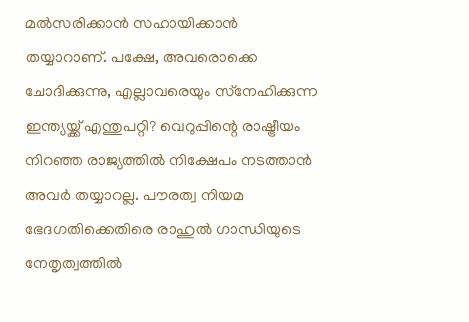മല്‍സരിക്കാന്‍ സഹായിക്കാന്‍ തയ്യാറാണ്. പക്ഷേ, അവരൊക്കെ ചോദിക്കുന്നു, എല്ലാവരെയും സ്‌നേഹിക്കുന്ന ഇന്ത്യയ്ക്ക് എന്തുപറ്റി? വെറുപ്പിന്റെ രാഷ്ട്രീയം നിറഞ്ഞ രാജ്യത്തില്‍ നിക്ഷേപം നടത്താന്‍ അവര്‍ തയ്യാറല്ല. പൗരത്വ നിയമ ഭേദഗതിക്കെതിരെ രാഹുല്‍ ഗാന്ധിയുടെ നേതൃത്വത്തില്‍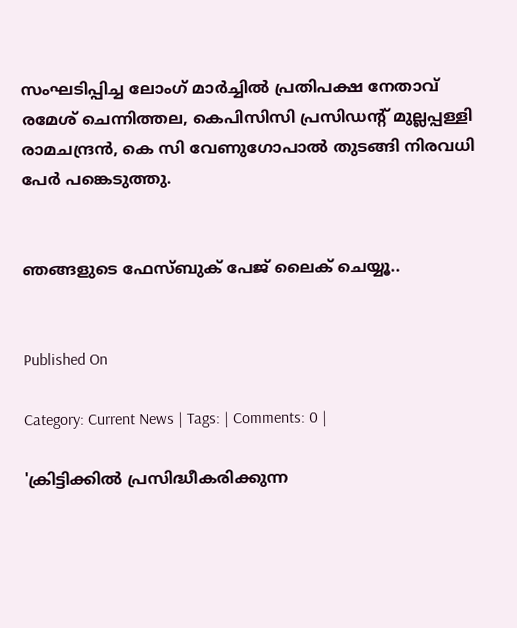സംഘടിപ്പിച്ച ലോംഗ് മാര്‍ച്ചില്‍ പ്രതിപക്ഷ നേതാവ് രമേശ് ചെന്നിത്തല, കെപിസിസി പ്രസിഡന്റ് മുല്ലപ്പള്ളി രാമചന്ദ്രന്‍, കെ സി വേണുഗോപാല്‍ തുടങ്ങി നിരവധി പേര്‍ പങ്കെടുത്തു.


ഞങ്ങളുടെ ഫേസ്ബുക് പേജ് ലൈക് ചെയ്യൂ..


Published On

Category: Current News | Tags: | Comments: 0 |

'ക്രിട്ടിക്കില്‍ പ്രസിദ്ധീകരിക്കുന്ന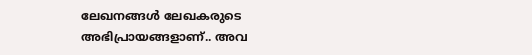ലേഖനങ്ങള്‍ ലേഖകരുടെ അഭിപ്രായങ്ങളാണ്.. അവ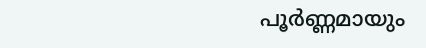പൂര്‍ണ്ണമായും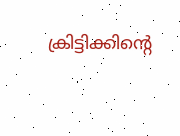ക്രിട്ടിക്കിന്റെ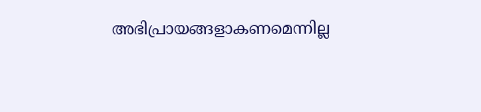അഭിപ്രായങ്ങളാകണമെന്നില്ല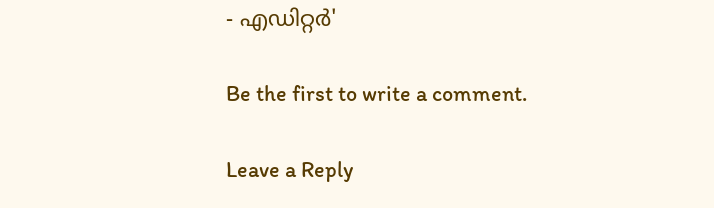- എഡിറ്റര്‍'

Be the first to write a comment.

Leave a Reply